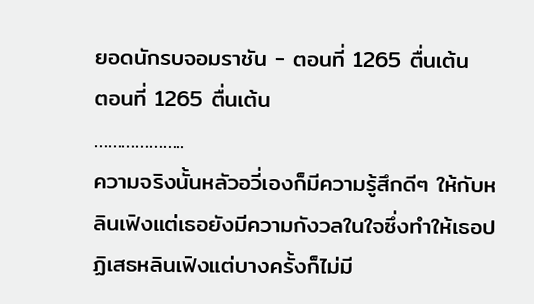ยอดนักรบจอมราชัน - ตอนที่ 1265 ตื่นเต้น
ตอนที่ 1265 ตื่นเต้น
………………..
ความจริงนั้นหลัวอวี่เองก็มีความรู้สึกดีๆ ให้กับหลินเฟิงแต่เธอยังมีความกังวลในใจซึ่งทำให้เธอปฏิเสธหลินเฟิงแต่บางครั้งก็ไม่มี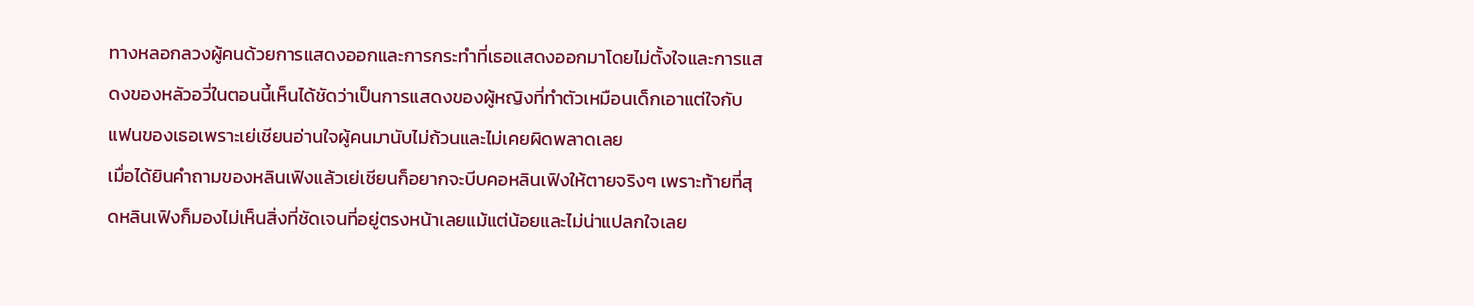ทางหลอกลวงผู้คนด้วยการแสดงออกและการกระทำที่เธอแสดงออกมาโดยไม่ตั้งใจและการแสดงของหลัวอวี่ในตอนนี้เห็นได้ชัดว่าเป็นการแสดงของผู้หญิงที่ทำตัวเหมือนเด็กเอาแต่ใจกับแฟนของเธอเพราะเย่เชียนอ่านใจผู้คนมานับไม่ถ้วนและไม่เคยผิดพลาดเลย
เมื่อได้ยินคำถามของหลินเฟิงแล้วเย่เชียนก็อยากจะบีบคอหลินเฟิงให้ตายจริงๆ เพราะท้ายที่สุดหลินเฟิงก็มองไม่เห็นสิ่งที่ชัดเจนที่อยู่ตรงหน้าเลยแม้แต่น้อยและไม่น่าแปลกใจเลย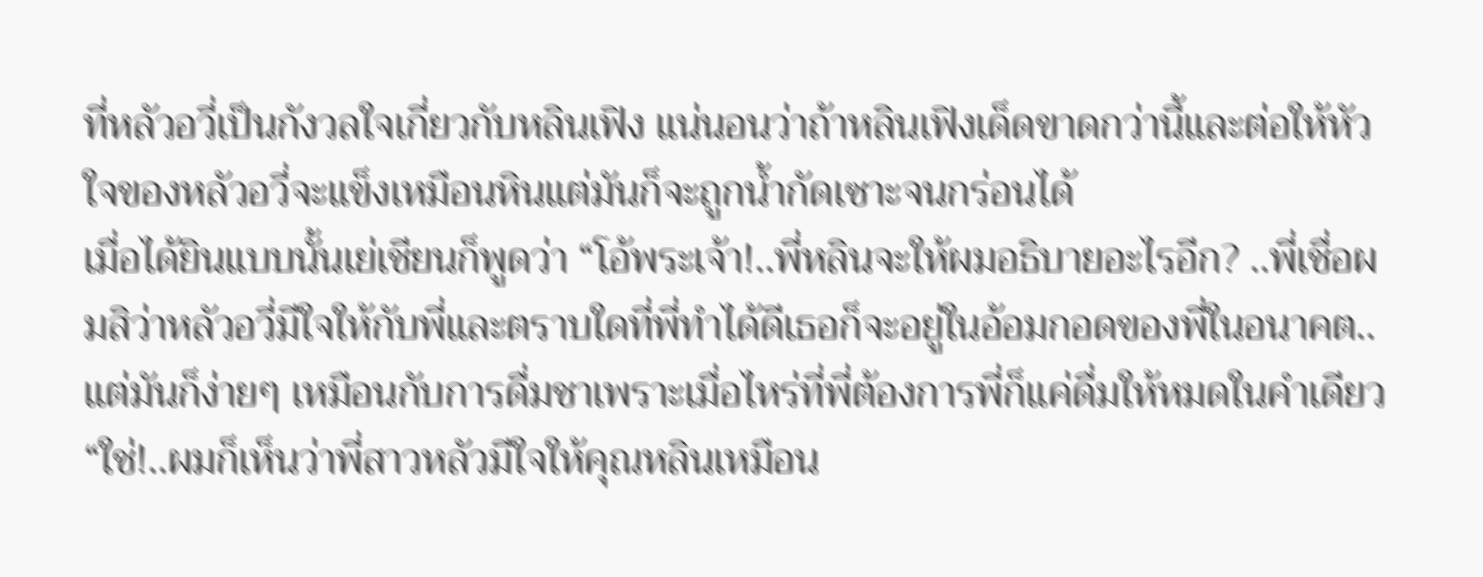ที่หลัวอวี่เป็นกังวลใจเกี่ยวกับหลินเฟิง แน่นอนว่าถ้าหลินเฟิงเด็ดขาดกว่านี้และต่อให้หัวใจของหลัวอวี่จะแข็งเหมือนหินแต่มันก็จะถูกน้ำกัดเซาะจนกร่อนได้
เมื่อได้ยินแบบนั้นเย่เชียนก็พูดว่า “โอ้พระเจ้า!..พี่หลินจะให้ผมอธิบายอะไรอีก? ..พี่เชื่อผมสิว่าหลัวอวี่มีใจให้กับพี่และตราบใดที่พี่ทำได้ดีเธอก็จะอยู่ในอ้อมกอดของพี่ในอนาคต..แต่มันก็ง่ายๆ เหมือนกับการดื่มชาเพราะเมื่อไหร่ที่พี่ต้องการพี่ก็แค่ดื่มให้หมดในคำเดียว
“ใช่!..ผมก็เห็นว่าพี่สาวหลัวมีใจให้คุณหลินเหมือน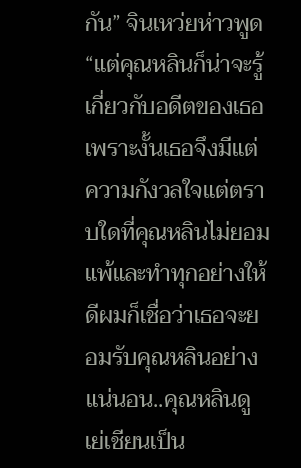กัน” จินเหว่ยห่าวพูด “แต่คุณหลินก็น่าจะรู้เกี่ยวกับอดีตของเธอเพราะงั้นเธอจึงมีแต่ความกังวลใจแต่ตราบใดที่คุณหลินไม่ยอมแพ้และทำทุกอย่างให้ดีผมก็เชื่อว่าเธอจะยอมรับคุณหลินอย่างแน่นอน..คุณหลินดูเย่เชียนเป็น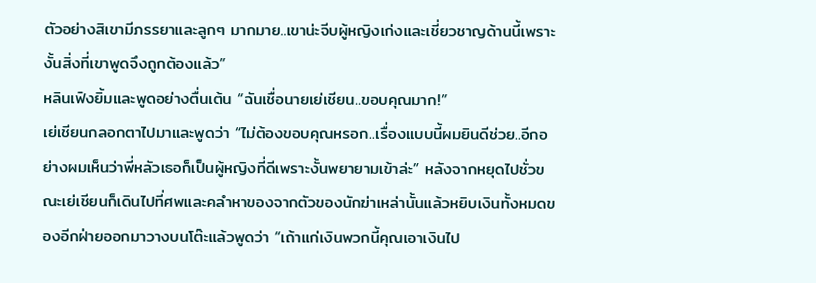ตัวอย่างสิเขามีภรรยาและลูกๆ มากมาย..เขาน่ะจีบผู้หญิงเก่งและเชี่ยวชาญด้านนี้เพราะงั้นสิ่งที่เขาพูดจึงถูกต้องแล้ว”
หลินเฟิงยิ้มและพูดอย่างตื่นเต้น “ฉันเชื่อนายเย่เชียน..ขอบคุณมาก!”
เย่เชียนกลอกตาไปมาและพูดว่า “ไม่ต้องขอบคุณหรอก..เรื่องแบบนี้ผมยินดีช่วย..อีกอย่างผมเห็นว่าพี่หลัวเธอก็เป็นผู้หญิงที่ดีเพราะงั้นพยายามเข้าล่ะ” หลังจากหยุดไปชั่วขณะเย่เชียนก็เดินไปที่ศพและคลำหาของจากตัวของนักฆ่าเหล่านั้นแล้วหยิบเงินทั้งหมดของอีกฝ่ายออกมาวางบนโต๊ะแล้วพูดว่า “เถ้าแก่เงินพวกนี้คุณเอาเงินไป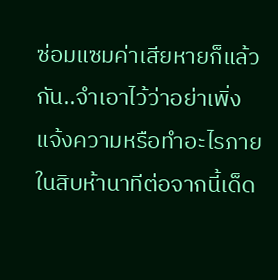ซ่อมแซมค่าเสียหายก็แล้วกัน..จำเอาไว้ว่าอย่าเพิ่งแจ้งความหรือทำอะไรภายในสิบห้านาทีต่อจากนี้เด็ด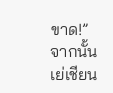ขาด!”
จากนั้นเย่เชียน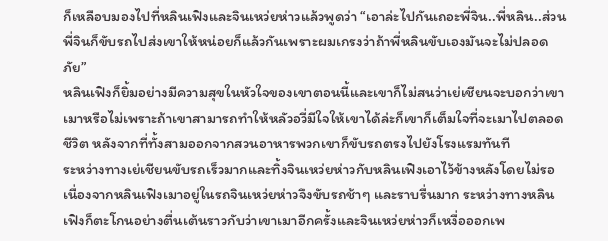ก็เหลือบมองไปที่หลินเฟิงและจินเหว่ยห่าวแล้วพูดว่า “เอาล่ะไปกันเถอะพี่จิน..พี่หลิน..ส่วนพี่จินก็ขับรถไปส่งเขาให้หน่อยก็แล้วกันเพราะผมเกรงว่าถ้าพี่หลินขับเองมันจะไม่ปลอดภัย”
หลินเฟิงก็ยิ้มอย่างมีความสุขในหัวใจของเขาตอนนี้และเขาก็ไม่สนว่าเย่เชียนจะบอกว่าเขาเมาหรือไม่เพราะถ้าเขาสามารถทำให้หลัวอวี่มีใจให้เขาได้ล่ะก็เขาก็เต็มใจที่จะเมาไปตลอดชีวิต หลังจากที่ทั้งสามออกจากสวนอาหารพวกเขาก็ขับรถตรงไปยังโรงแรมทันที
ระหว่างทางเย่เชียนขับรถเร็วมากและทิ้งจินเหว่ยห่าวกับหลินเฟิงเอาไว้ข้างหลังโดยไม่รอ เนื่องจากหลินเฟิงเมาอยู่ในรถจินเหว่ยห่าวจึงขับรถช้าๆ และราบรื่นมาก ระหว่างทางหลินเฟิงก็ตะโกนอย่างตื่นเต้นราวกับว่าเขาเมาอีกครั้งและจินเหว่ยห่าวก็เหงื่อออกเพ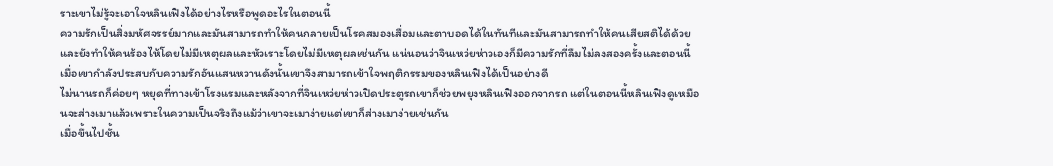ราะเขาไม่รู้จะเอาใจหลินเฟิงได้อย่างไรหรือพูดอะไรในตอนนี้
ความรักเป็นสิ่งมหัศจรรย์มากและมันสามารถทำให้คนกลายเป็นโรคสมองเสื่อมและตาบอดได้ในทันทีและมันสามารถทำให้คนเสียสติได้ด้วยและยังทำให้คนร้องไห้โดยไม่มีเหตุผลและหัวเราะโดยไม่มีเหตุผลเช่นกัน แน่นอนว่าจินเหว่ยห่าวเองก็มีความรักที่ลืมไม่ลงสองครั้งและตอนนี้เมื่อเขากำลังประสบกับความรักอันแสนหวานดังนั้นเขาจึงสามารถเข้าใจพฤติกรรมของหลินเฟิงได้เป็นอย่างดี
ไม่นานรถก็ค่อยๆ หยุดที่ทางเข้าโรงแรมและหลังจากที่จินเหว่ยห่าวเปิดประตูรถเขาก็ช่วยพยุงหลินเฟิงออกจากรถ แต่ในตอนนี้หลินเฟิงดูเหมือนจะส่างเมาแล้วเพราะในความเป็นจริงถึงแม้ว่าเขาจะเมาง่ายแต่เขาก็ส่างเมาง่ายเช่นกัน
เมื่อขึ้นไปชั้น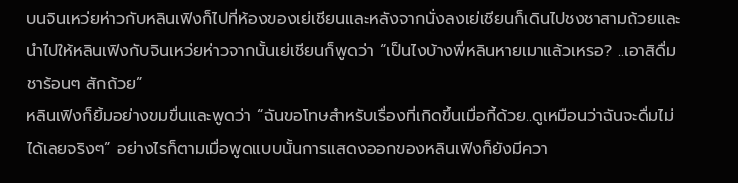บนจินเหว่ยห่าวกับหลินเฟิงก็ไปที่ห้องของเย่เชียนและหลังจากนั่งลงเย่เชียนก็เดินไปชงชาสามถ้วยและนำไปให้หลินเฟิงกับจินเหว่ยห่าวจากนั้นเย่เชียนก็พูดว่า “เป็นไงบ้างพี่หลินหายเมาแล้วเหรอ? ..เอาสิดื่มชาร้อนๆ สักถ้วย”
หลินเฟิงก็ยิ้มอย่างขมขื่นและพูดว่า “ฉันขอโทษสำหรับเรื่องที่เกิดขึ้นเมื่อกี้ด้วย..ดูเหมือนว่าฉันจะดื่มไม่ได้เลยจริงๆ” อย่างไรก็ตามเมื่อพูดแบบนั้นการแสดงออกของหลินเฟิงก็ยังมีควา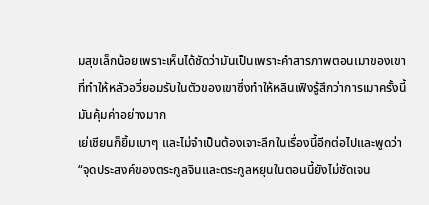มสุขเล็กน้อยเพราะเห็นได้ชัดว่ามันเป็นเพราะคำสารภาพตอนเมาของเขาที่ทำให้หลัวอวี่ยอมรับในตัวของเขาซึ่งทำให้หลินเฟิงรู้สึกว่าการเมาครั้งนี้มันคุ้มค่าอย่างมาก
เย่เชียนก็ยิ้มเบาๆ และไม่จำเป็นต้องเจาะลึกในเรื่องนี้อีกต่อไปและพูดว่า “จุดประสงค์ของตระกูลจินและตระกูลหยุนในตอนนี้ยังไม่ชัดเจน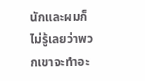นักและผมก็ไม่รู้เลยว่าพวกเขาจะทำอะ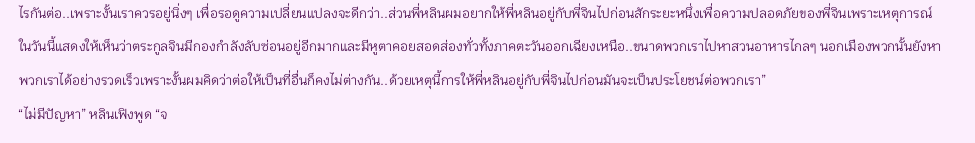ไรกันต่อ..เพราะงั้นเราควรอยู่นิ่งๆ เพื่อรอดูความเปลี่ยนแปลงจะดีกว่า..ส่วนพี่หลินผมอยากให้พี่หลินอยู่กับพี่จินไปก่อนสักระยะหนึ่งเพื่อความปลอดภัยของพี่จินเพราะเหตุการณ์ในวันนี้แสดงให้เห็นว่าตระกูลจินมีกองกำลังลับซ่อนอยู่อีกมากและมีหูตาคอยสอดส่องทั่วทั้งภาคตะวันออกเฉียงเหนือ..ขนาดพวกเราไปหาสวนอาหารไกลๆ นอกเมืองพวกนั้นยังหาพวกเราได้อย่างรวดเร็วเพราะงั้นผมคิดว่าต่อให้เป็นที่อื่นก็คงไม่ต่างกัน..ด้วยเหตุนี้การให้พี่หลินอยู่กับพี่จินไปก่อนมันจะเป็นประโยชน์ต่อพวกเรา”
“ไม่มีปัญหา” หลินเฟิงพูด “จ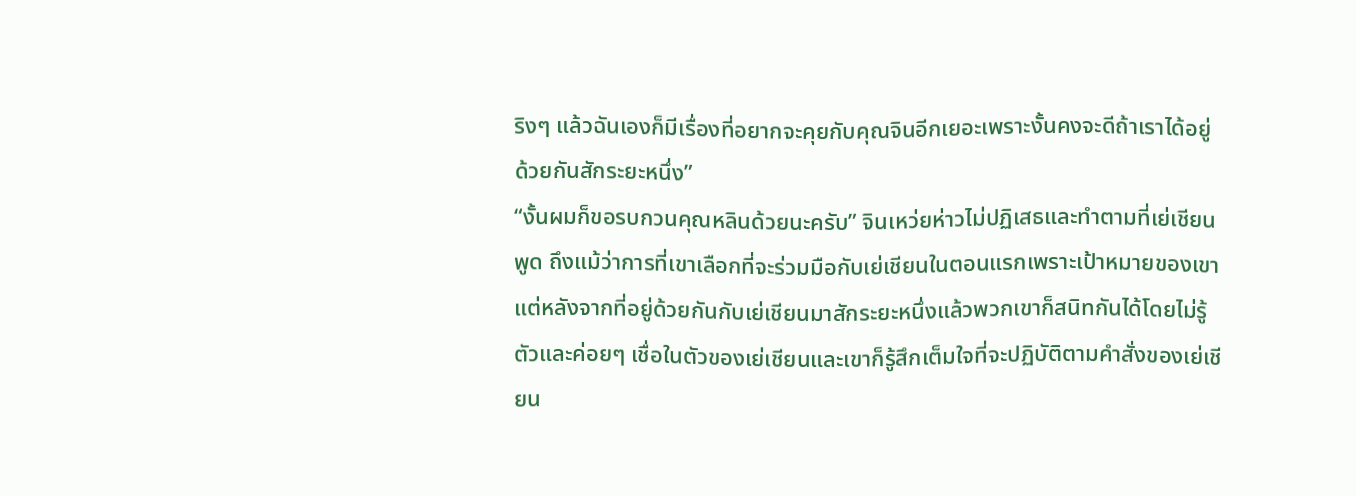ริงๆ แล้วฉันเองก็มีเรื่องที่อยากจะคุยกับคุณจินอีกเยอะเพราะงั้นคงจะดีถ้าเราได้อยู่ด้วยกันสักระยะหนึ่ง”
“งั้นผมก็ขอรบกวนคุณหลินด้วยนะครับ” จินเหว่ยห่าวไม่ปฏิเสธและทำตามที่เย่เชียนพูด ถึงแม้ว่าการที่เขาเลือกที่จะร่วมมือกับเย่เชียนในตอนแรกเพราะเป้าหมายของเขาแต่หลังจากที่อยู่ด้วยกันกับเย่เชียนมาสักระยะหนึ่งแล้วพวกเขาก็สนิทกันได้โดยไม่รู้ตัวและค่อยๆ เชื่อในตัวของเย่เชียนและเขาก็รู้สึกเต็มใจที่จะปฏิบัติตามคำสั่งของเย่เชียน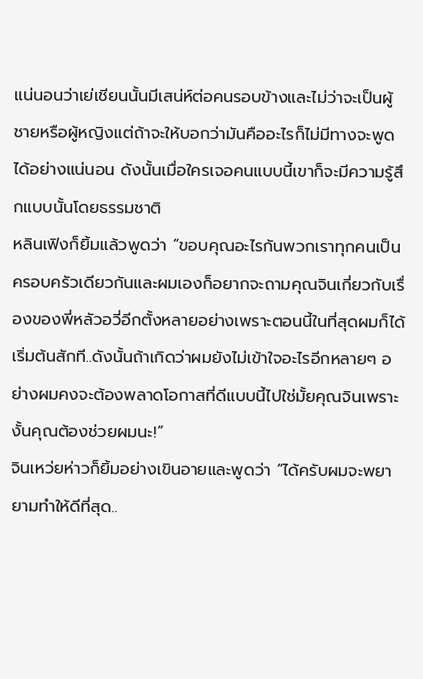แน่นอนว่าเย่เชียนนั้นมีเสน่ห์ต่อคนรอบข้างและไม่ว่าจะเป็นผู้ชายหรือผู้หญิงแต่ถ้าจะให้บอกว่ามันคืออะไรก็ไม่มีทางจะพูดได้อย่างแน่นอน ดังนั้นเมื่อใครเจอคนแบบนี้เขาก็จะมีความรู้สึกแบบนั้นโดยธรรมชาติ
หลินเฟิงก็ยิ้มแล้วพูดว่า “ขอบคุณอะไรกันพวกเราทุกคนเป็นครอบครัวเดียวกันและผมเองก็อยากจะถามคุณจินเกี่ยวกับเรื่องของพี่หลัวอวี่อีกตั้งหลายอย่างเพราะตอนนี้ในที่สุดผมก็ได้เริ่มต้นสักที..ดังนั้นถ้าเกิดว่าผมยังไม่เข้าใจอะไรอีกหลายๆ อย่างผมคงจะต้องพลาดโอกาสที่ดีแบบนี้ไปใช่มั้ยคุณจินเพราะงั้นคุณต้องช่วยผมนะ!”
จินเหว่ยห่าวก็ยิ้มอย่างเขินอายและพูดว่า “ได้ครับผมจะพยายามทำให้ดีที่สุด..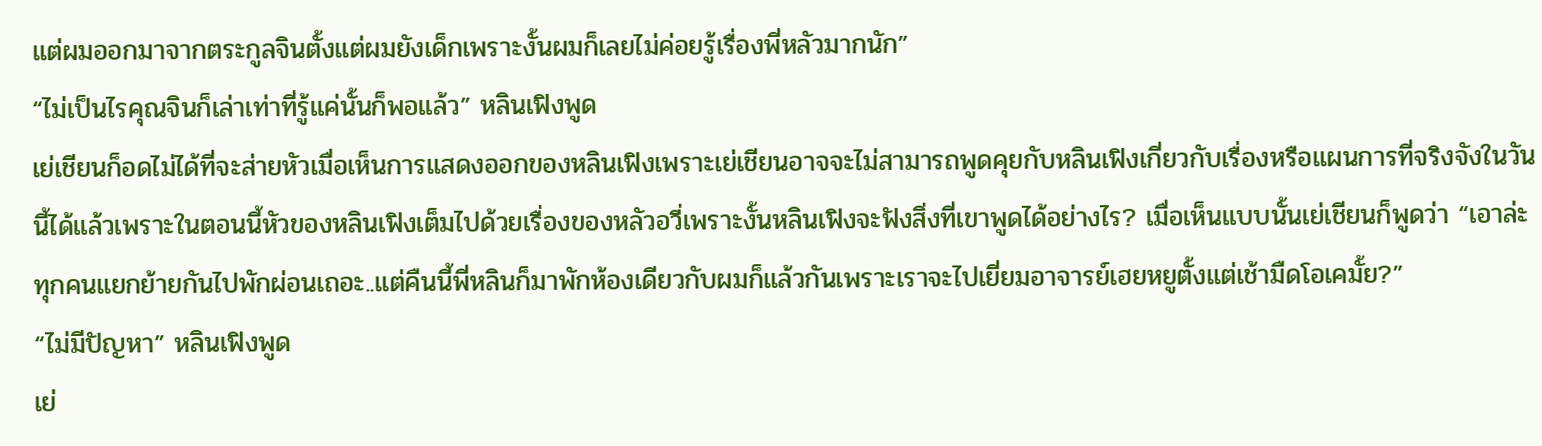แต่ผมออกมาจากตระกูลจินตั้งแต่ผมยังเด็กเพราะงั้นผมก็เลยไม่ค่อยรู้เรื่องพี่หลัวมากนัก”
“ไม่เป็นไรคุณจินก็เล่าเท่าที่รู้แค่นั้นก็พอแล้ว” หลินเฟิงพูด
เย่เชียนก็อดไม่ได้ที่จะส่ายหัวเมื่อเห็นการแสดงออกของหลินเฟิงเพราะเย่เชียนอาจจะไม่สามารถพูดคุยกับหลินเฟิงเกี่ยวกับเรื่องหรือแผนการที่จริงจังในวันนี้ได้แล้วเพราะในตอนนี้หัวของหลินเฟิงเต็มไปด้วยเรื่องของหลัวอวี่เพราะงั้นหลินเฟิงจะฟังสิ่งที่เขาพูดได้อย่างไร? เมื่อเห็นแบบนั้นเย่เชียนก็พูดว่า “เอาล่ะทุกคนแยกย้ายกันไปพักผ่อนเถอะ..แต่คืนนี้พี่หลินก็มาพักห้องเดียวกับผมก็แล้วกันเพราะเราจะไปเยี่ยมอาจารย์เฮยหยูตั้งแต่เช้ามืดโอเคมั้ย?”
“ไม่มีปัญหา” หลินเฟิงพูด
เย่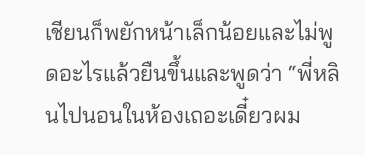เชียนก็พยักหน้าเล็กน้อยและไม่พูดอะไรแล้วยืนขึ้นและพูดว่า “พี่หลินไปนอนในห้องเถอะเดี๋ยวผม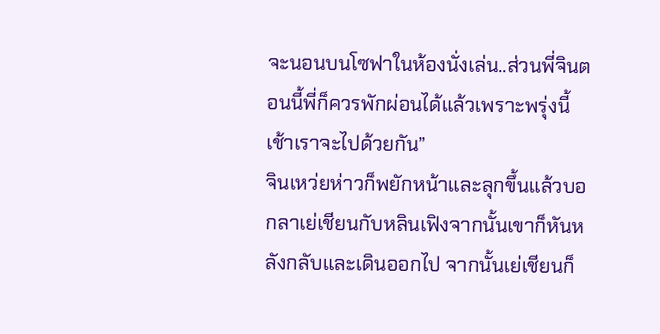จะนอนบนโซฟาในห้องนั่งเล่น..ส่วนพี่จินตอนนี้พี่ก็ควรพักผ่อนได้แล้วเพราะพรุ่งนี้เช้าเราจะไปด้วยกัน”
จินเหว่ยห่าวก็พยักหน้าและลุกขึ้นแล้วบอกลาเย่เชียนกับหลินเฟิงจากนั้นเขาก็หันหลังกลับและเดินออกไป จากนั้นเย่เชียนก็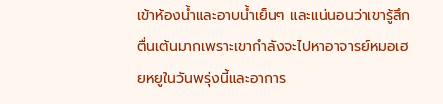เข้าห้องน้ำและอาบน้ำเย็นๆ และแน่นอนว่าเขารู้สึกตื่นเต้นมากเพราะเขากำลังจะไปหาอาจารย์หมอเฮยหยูในวันพรุ่งนี้และอาการ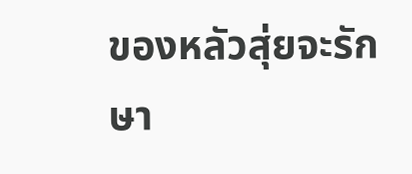ของหลัวสุ่ยจะรักษา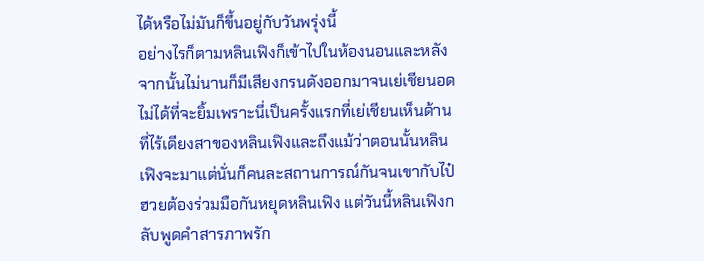ได้หรือไม่มันก็ขึ้นอยู่กับวันพรุ่งนี้
อย่างไรก็ตามหลินเฟิงก็เข้าไปในห้องนอนและหลังจากนั้นไม่นานก็มีเสียงกรนดังออกมาจนเย่เชียนอดไม่ได้ที่จะยิ้มเพราะนี่เป็นครั้งแรกที่เย่เชียนเห็นด้านที่ไร้เดียงสาของหลินเฟิงและถึงแม้ว่าตอนนั้นหลินเฟิงจะมาแต่นั่นก็คนละสถานการณ์กันจนเขากับไป๋ฮวยต้องร่วมมือกันหยุดหลินเฟิง แต่วันนี้หลินเฟิงกลับพูดคำสารภาพรัก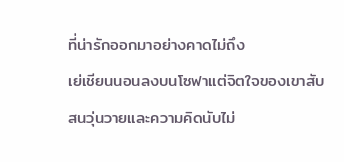ที่น่ารักออกมาอย่างคาดไม่ถึง
เย่เชียนนอนลงบนโซฟาแต่จิตใจของเขาสับสนวุ่นวายและความคิดนับไม่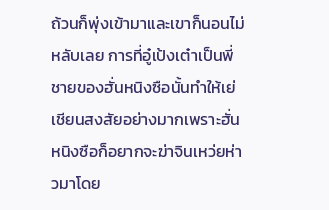ถ้วนก็พุ่งเข้ามาและเขาก็นอนไม่หลับเลย การที่อู๋เป้งเต๋าเป็นพี่ชายของฮั่นหนิงซือนั้นทำให้เย่เชียนสงสัยอย่างมากเพราะฮั่นหนิงซือก็อยากจะฆ่าจินเหว่ยห่าวมาโดย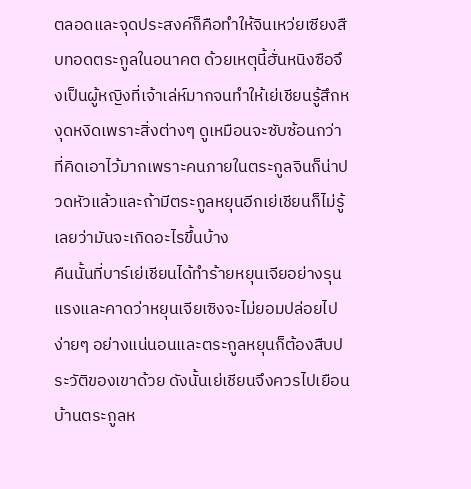ตลอดและจุดประสงค์ก็คือทำให้จินเหว่ยเซียงสืบทอดตระกูลในอนาคต ด้วยเหตุนี้ฮั่นหนิงซือจึงเป็นผู้หญิงที่เจ้าเล่ห์มากจนทำให้เย่เชียนรู้สึกหงุดหงิดเพราะสิ่งต่างๆ ดูเหมือนจะซับซ้อนกว่าที่คิดเอาไว้มากเพราะคนภายในตระกูลจินก็น่าปวดหัวแล้วและถ้ามีตระกูลหยุนอีกเย่เชียนก็ไม่รู้เลยว่ามันจะเกิดอะไรขึ้นบ้าง
คืนนั้นที่บาร์เย่เชียนได้ทำร้ายหยุนเจียอย่างรุนแรงและคาดว่าหยุนเจียเซิงจะไม่ยอมปล่อยไปง่ายๆ อย่างแน่นอนและตระกูลหยุนก็ต้องสืบประวัติของเขาด้วย ดังนั้นเย่เชียนจึงควรไปเยือนบ้านตระกูลห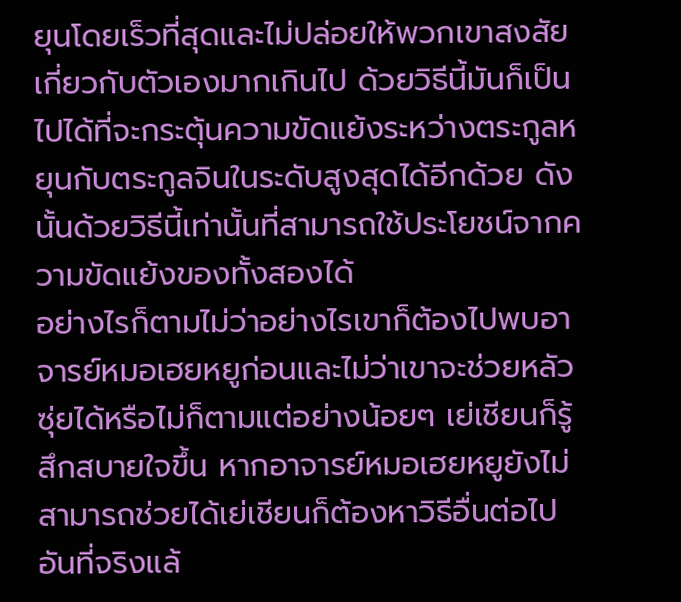ยุนโดยเร็วที่สุดและไม่ปล่อยให้พวกเขาสงสัยเกี่ยวกับตัวเองมากเกินไป ด้วยวิธีนี้มันก็เป็นไปได้ที่จะกระตุ้นความขัดแย้งระหว่างตระกูลหยุนกับตระกูลจินในระดับสูงสุดได้อีกด้วย ดังนั้นด้วยวิธีนี้เท่านั้นที่สามารถใช้ประโยชน์จากความขัดแย้งของทั้งสองได้
อย่างไรก็ตามไม่ว่าอย่างไรเขาก็ต้องไปพบอาจารย์หมอเฮยหยูก่อนและไม่ว่าเขาจะช่วยหลัวซุ่ยได้หรือไม่ก็ตามแต่อย่างน้อยๆ เย่เชียนก็รู้สึกสบายใจขึ้น หากอาจารย์หมอเฮยหยูยังไม่สามารถช่วยได้เย่เชียนก็ต้องหาวิธีอื่นต่อไป อันที่จริงแล้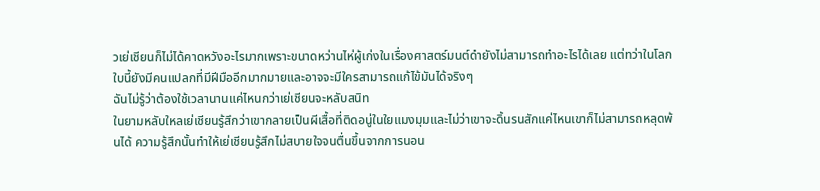วเย่เชียนก็ไม่ได้คาดหวังอะไรมากเพราะขนาดหว่านไห่ผู้เก่งในเรื่องศาสตร์มนต์ดำยังไม่สามารถทำอะไรได้เลย แต่ทว่าในโลกใบนี้ยังมีคนแปลกที่มีฝีมืออีกมากมายและอาจจะมีใครสามารถแก้ไข้มันได้จริงๆ
ฉันไม่รู้ว่าต้องใช้เวลานานแค่ไหนกว่าเย่เชียนจะหลับสนิท
ในยามหลับใหลเย่เชียนรู้สึกว่าเขากลายเป็นผีเสื้อที่ติดอนู่ในใยแมงมุมและไม่ว่าเขาจะดิ้นรนสักแค่ไหนเขาก็ไม่สามารถหลุดพ้นได้ ความรู้สึกนั้นทำให้เย่เชียนรู้สึกไม่สบายใจจนตื่นขึ้นจากการนอน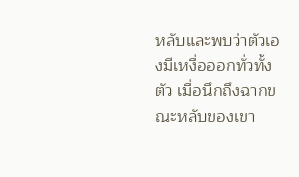หลับและพบว่าตัวเองมีเหงื่อออกทั่วทั้งตัว เมื่อนึกถึงฉากขณะหลับของเขา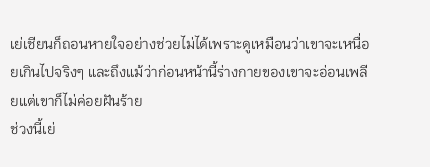เย่เชียนก็ถอนหายใจอย่างช่วยไม่ได้เพราะดูเหมือนว่าเขาจะเหนื่อยเกินไปจริงๆ และถึงแม้ว่าก่อนหน้านี้ร่างกายของเขาจะอ่อนเพลียแต่เขาก็ไม่ค่อยฝันร้าย
ช่วงนี้เย่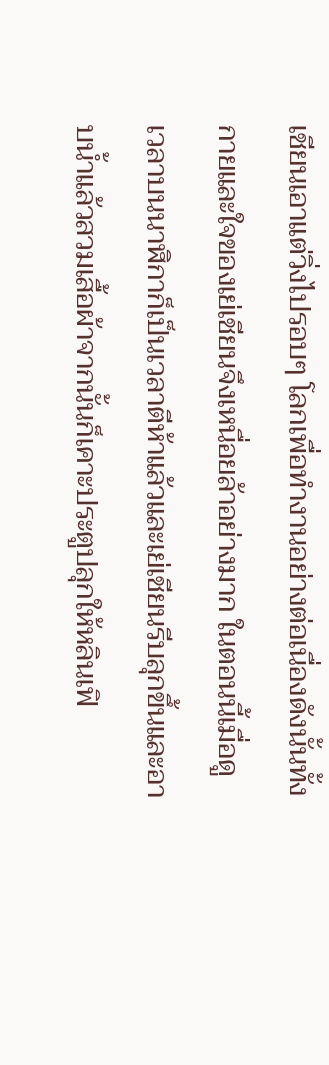เชียนเอาแต่วิ่งไปรอบๆ โลกเพื่อทำงานอย่างต่อเนื่องดังนั้นทั้งกายและใจของเย่เชียนจึงเหนื่อยล้าอย่างมาก ในตอนนี้เมื่อดูเวลาบนนาฬิกาก็เป็นเวลาตีห้าแล้วและเย่เชียนรีบลุกขึ้นและอาบน้ำแล้วสวมเสื้อผ้าจากนั้นก็เคาะประตูปลุกให้หลินเฟิ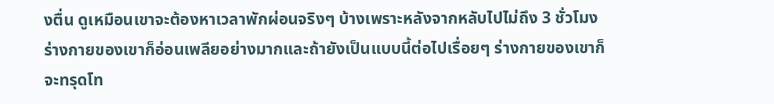งตื่น ดูเหมือนเขาจะต้องหาเวลาพักผ่อนจริงๆ บ้างเพราะหลังจากหลับไปไม่ถึง 3 ชั่วโมงร่างกายของเขาก็อ่อนเพลียอย่างมากและถ้ายังเป็นแบบนี้ต่อไปเรื่อยๆ ร่างกายของเขาก็จะทรุดโท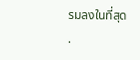รมลงในที่สุด
.